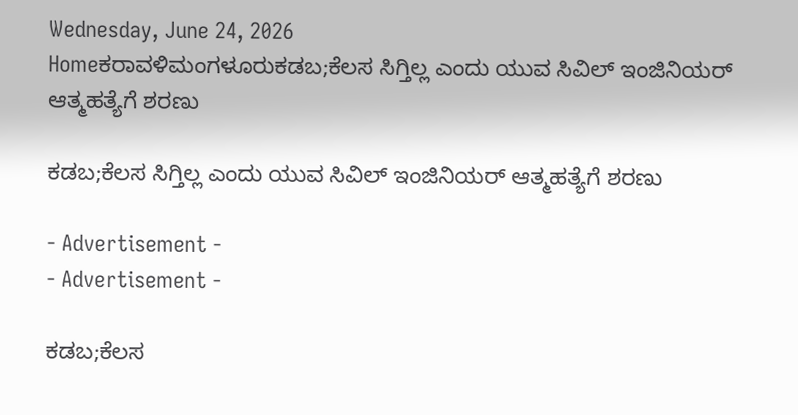Wednesday, June 24, 2026
Homeಕರಾವಳಿಮಂಗಳೂರುಕಡಬ;ಕೆಲಸ ಸಿಗ್ತಿಲ್ಲ ಎಂದು ಯುವ ಸಿವಿಲ್ ಇಂಜಿನಿಯರ್ ಆತ್ಮಹತ್ಯೆಗೆ ಶರಣು

ಕಡಬ;ಕೆಲಸ ಸಿಗ್ತಿಲ್ಲ ಎಂದು ಯುವ ಸಿವಿಲ್ ಇಂಜಿನಿಯರ್ ಆತ್ಮಹತ್ಯೆಗೆ ಶರಣು

- Advertisement -
- Advertisement -

ಕಡಬ;ಕೆಲಸ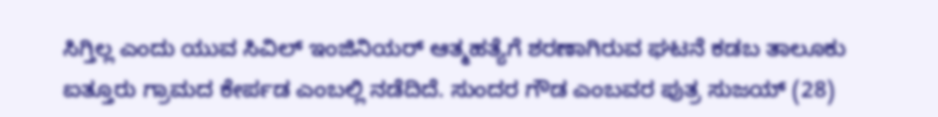ಸಿಗ್ತಿಲ್ಲ ಎಂದು ಯುವ ಸಿವಿಲ್ ಇಂಜಿನಿಯರ್ ಆತ್ಮಹತ್ಯೆಗೆ ಶರಣಾಗಿರುವ ಘಟನೆ ಕಡಬ ತಾಲೂಕು ಐತ್ತೂರು ಗ್ರಾಮದ ಕೇರ್ಪಡ ಎಂಬಲ್ಲಿ ನಡೆದಿದೆ. ಸುಂದರ ಗೌಡ ಎಂಬವರ ಪುತ್ರ ಸುಜಯ್ (28)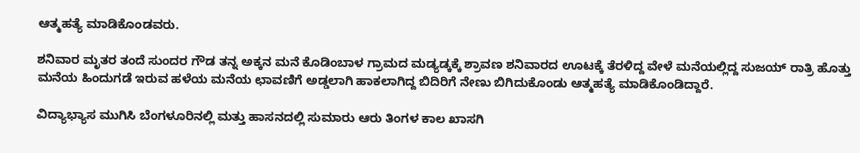ಆತ್ಮಹತ್ಯೆ ಮಾಡಿಕೊಂಡವರು.

ಶನಿವಾರ ಮೃತರ ತಂದೆ ಸುಂದರ ಗೌಡ ತನ್ನ ಅಕ್ಕನ ಮನೆ ಕೊಡಿಂಬಾಳ ಗ್ರಾಮದ ಮಡ್ಯಡ್ಕಕ್ಕೆ ಶ್ರಾವಣ ಶನಿವಾರದ ಊಟಕ್ಕೆ ತೆರಳಿದ್ದ ವೇಳೆ ಮನೆಯಲ್ಲಿದ್ದ ಸುಜಯ್ ರಾತ್ರಿ ಹೊತ್ತು ಮನೆಯ ಹಿಂದುಗಡೆ ಇರುವ ಹಳೆಯ ಮನೆಯ ಛಾವಣಿಗೆ ಅಡ್ಡಲಾಗಿ ಹಾಕಲಾಗಿದ್ದ ಬಿದಿರಿಗೆ ನೇಣು ಬಿಗಿದುಕೊಂಡು ಆತ್ಮಹತ್ಯೆ ಮಾಡಿಕೊಂಡಿದ್ದಾರೆ.

ವಿದ್ಯಾಭ್ಯಾಸ ಮುಗಿಸಿ ಬೆಂಗಳೂರಿನಲ್ಲಿ ಮತ್ತು ಹಾಸನದಲ್ಲಿ ಸುಮಾರು ಆರು ತಿಂಗಳ ಕಾಲ ಖಾಸಗಿ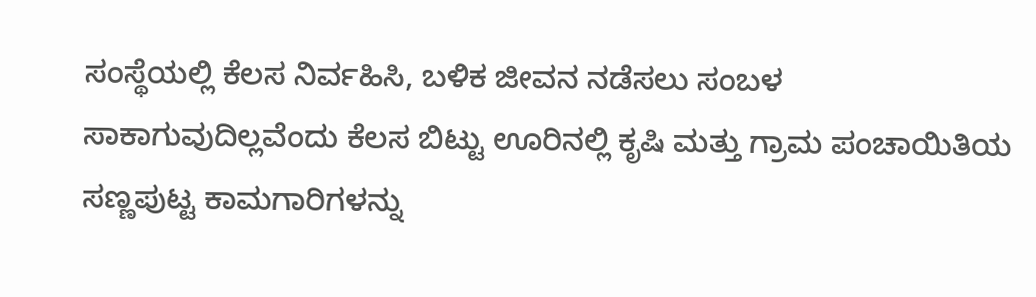ಸಂಸ್ಥೆಯಲ್ಲಿ ಕೆಲಸ ನಿರ್ವಹಿಸಿ, ಬಳಿಕ ಜೀವನ ನಡೆಸಲು ಸಂಬಳ ಸಾಕಾಗುವುದಿಲ್ಲವೆಂದು ಕೆಲಸ ಬಿಟ್ಟು ಊರಿನಲ್ಲಿ ಕೃಷಿ ಮತ್ತು ಗ್ರಾಮ ಪಂಚಾಯಿತಿಯ ಸಣ್ಣಪುಟ್ಟ ಕಾಮಗಾರಿಗಳನ್ನು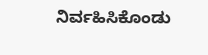ನಿರ್ವಹಿಸಿಕೊಂಡು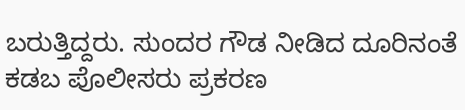ಬರುತ್ತಿದ್ದರು. ಸುಂದರ ಗೌಡ ನೀಡಿದ ದೂರಿನಂತೆ ಕಡಬ ಪೊಲೀಸರು ಪ್ರಕರಣ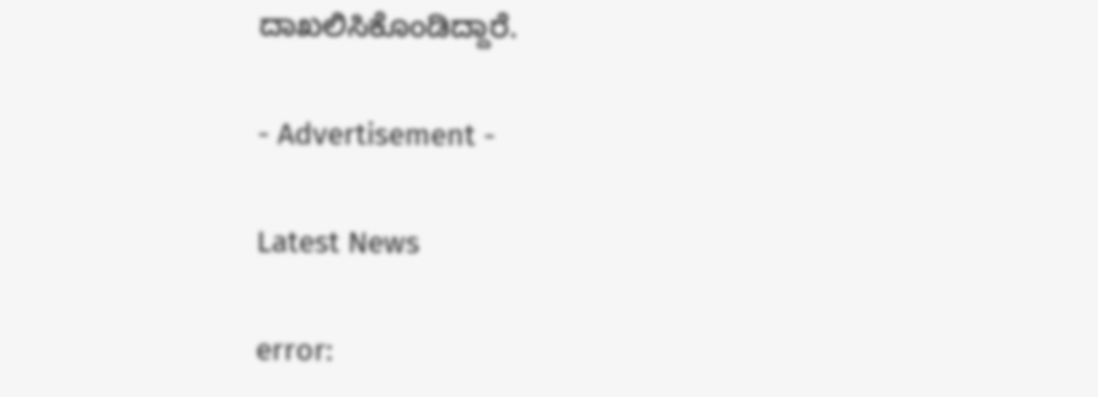ದಾಖಲಿಸಿಕೊಂಡಿದ್ದಾರೆ.

- Advertisement -

Latest News

error: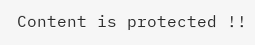Content is protected !!